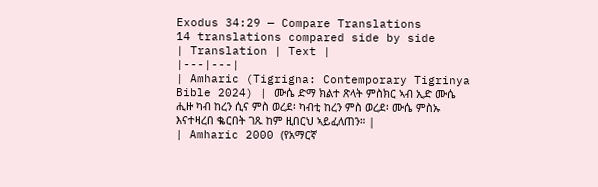Exodus 34:29 — Compare Translations
14 translations compared side by side
| Translation | Text |
|---|---|
| Amharic (Tigrigna: Contemporary Tigrinya Bible 2024) | ሙሴ ድማ ክልተ ጽላት ምስክር ኣብ ኢድ ሙሴ ሒዙ ካብ ከረን ሲና ምስ ወረደ፡ ካብቲ ከረን ምስ ወረደ፡ ሙሴ ምስኡ እናተዛረበ ቈርበት ገጹ ከም ዚበርህ ኣይፈለጠን። |
| Amharic 2000 (የአማርኛ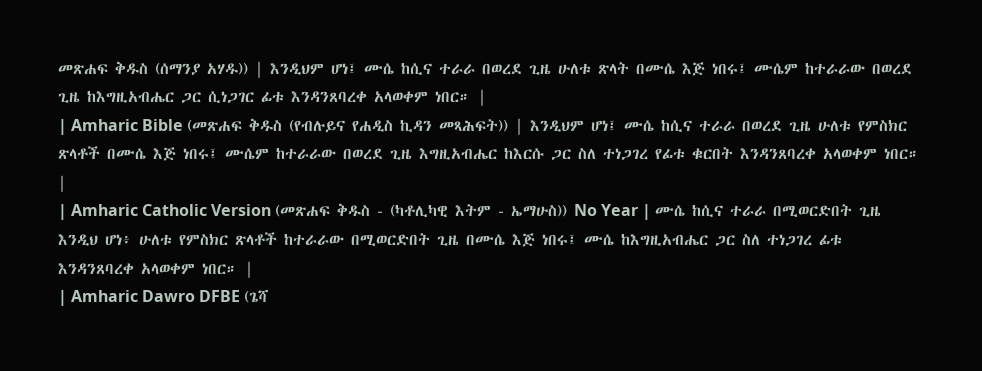መጽሐፍ ቅዱስ (ሰማንያ አሃዱ)) | እንዲህም ሆነ፤ ሙሴ ከሲና ተራራ በወረደ ጊዜ ሁለቱ ጽላት በሙሴ እጅ ነበሩ፤ ሙሴም ከተራራው በወረደ ጊዜ ከእግዚአብሔር ጋር ሲነጋገር ፊቱ እንዳንጸባረቀ አላወቀም ነበር። |
| Amharic Bible (መጽሐፍ ቅዱስ (የብሉይና የሐዲስ ኪዳን መጻሕፍት)) | እንዲህም ሆነ፤ ሙሴ ከሲና ተራራ በወረደ ጊዜ ሁለቱ የምስክር ጽላቶች በሙሴ እጅ ነበሩ፤ ሙሴም ከተራራው በወረደ ጊዜ እግዚአብሔር ከእርሱ ጋር ስለ ተነጋገረ የፊቱ ቁርበት እንዳንጸባረቀ አላወቀም ነበር። |
| Amharic Catholic Version (መጽሐፍ ቅዱስ - (ካቶሊካዊ እትም - ኤማሁስ)) No Year | ሙሴ ከሲና ተራራ በሚወርድበት ጊዜ እንዲህ ሆነ፥ ሁለቱ የምስክር ጽላቶች ከተራራው በሚወርድበት ጊዜ በሙሴ እጅ ነበሩ፤ ሙሴ ከእግዚአብሔር ጋር ስለ ተነጋገረ ፊቱ እንዳንጸባረቀ አላወቀም ነበር። |
| Amharic Dawro DFBE (ጌሻ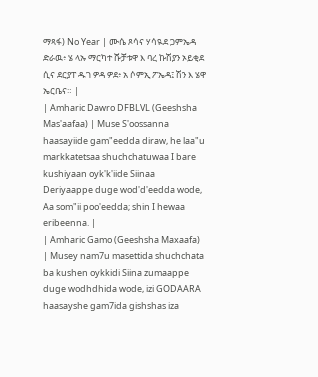ማጻፋ) No Year | ሙሴ ጾሳና ሃሳዪደ ጋምኤዳ ድራዉ፥ ሄ ላኡ ማርካተ ሹቻቱዋ እ ባረ ኩሽያን ኦይቂደ ሲና ደርያፐ ዱገ ዎዳ ዎደ፥ አ ሶምኢ ፖኤዳ፤ ሽን እ ሄዋ ኤርቤና። |
| Amharic Dawro DFBLVL (Geeshsha Mas'aafaa) | Muse S'oossanna haasayiide gam"eedda diraw, he laa"u markkatetsaa shuchchatuwaa I bare kushiyaan oyk'k'iide Siinaa Deriyaappe duge wod'd'eedda wode, Aa som"ii poo'eedda; shin I hewaa eribeenna. |
| Amharic Gamo (Geeshsha Maxaafa) | Musey nam7u masettida shuchchata ba kushen oykkidi Siina zumaappe duge wodhdhida wode, izi GODAARA haasayshe gam7ida gishshas iza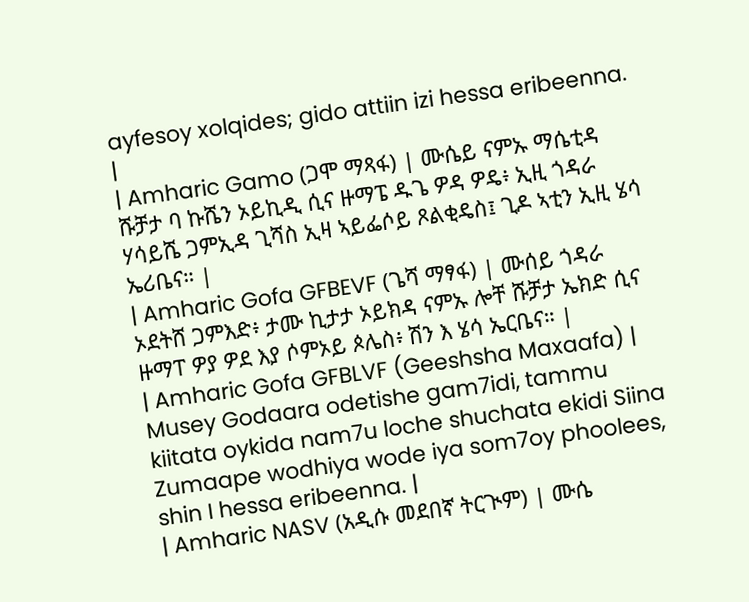ayfesoy xolqides; gido attiin izi hessa eribeenna. |
| Amharic Gamo (ጋሞ ማጻፋ) | ሙሴይ ናምኡ ማሴቲዳ ሹቻታ ባ ኩሼን ኦይኪዲ ሲና ዙማፔ ዱጌ ዎዳ ዎዴ፥ ኢዚ ጎዳራ ሃሳይሼ ጋምኢዳ ጊሻስ ኢዛ ኣይፌሶይ ጾልቂዴስ፤ ጊዶ ኣቲን ኢዚ ሄሳ ኤሪቤና። |
| Amharic Gofa GFBEVF (ጌሻ ማፃፋ) | ሙሰይ ጎዳራ ኦደትሸ ጋምእድ፥ ታሙ ኪታታ ኦይክዳ ናምኡ ሎቸ ሹቻታ ኤክድ ሲና ዙማፐ ዎያ ዎደ እያ ሶምኦይ ጶሌስ፥ ሽን እ ሄሳ ኤርቤና። |
| Amharic Gofa GFBLVF (Geeshsha Maxaafa) | Musey Godaara odetishe gam7idi, tammu kiitata oykida nam7u loche shuchata ekidi Siina Zumaape wodhiya wode iya som7oy phoolees, shin I hessa eribeenna. |
| Amharic NASV (አዲሱ መደበኛ ትርጒም) | ሙሴ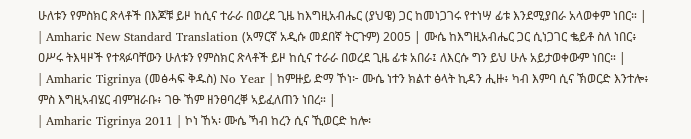ሁለቱን የምስክር ጽላቶች በእጆቹ ይዞ ከሲና ተራራ በወረደ ጊዜ ከእግዚአብሔር (ያህዌ) ጋር ከመነጋገሩ የተነሣ ፊቱ እንደሚያበራ አላወቀም ነበር። |
| Amharic New Standard Translation (አማርኛ አዲሱ መደበኛ ትርጉም) 2005 | ሙሴ ከእግዚአብሔር ጋር ሲነጋገር ቈይቶ ስለ ነበር፥ ዐሥሩ ትእዛዞች የተጻፉባቸውን ሁለቱን የምስክር ጽላቶች ይዞ ከሲና ተራራ በወረደ ጊዜ ፊቱ አበራ፤ ለእርሱ ግን ይህ ሁሉ አይታወቀውም ነበር። |
| Amharic Tigrinya (መፅሓፍ ቅዱስ) No Year | ከምዙይ ድማ ኾነ፦ ሙሴ ነተን ክልተ ፅላት ኪዳን ሒዙ፥ ካብ እምባ ሲና ኽወርድ እንተሎ፥ ምስ እግዚኣብሄር ብምዝራቡ፥ ገፁ ኸም ዘንፀባረቐ ኣይፈለጠን ነበረ። |
| Amharic Tigrinya 2011 | ኮነ ኸኣ፡ ሙሴ ኻብ ከረን ሲና ኺወርድ ከሎ፡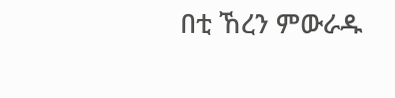በቲ ኸረን ምውራዱ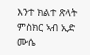እንተ ክልተ ጽላት ምስክር ኣብ ኢድ ሙሴ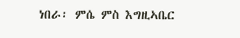ነበራ፡ ምሴ ምስ እግዚኣቤር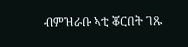ብምዝራቡ ኣቲ ቖርበት ገጹ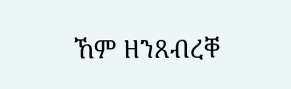ኸም ዘንጸብረቐ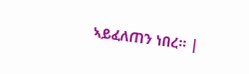ኣይፈለጠን ነበረ። |